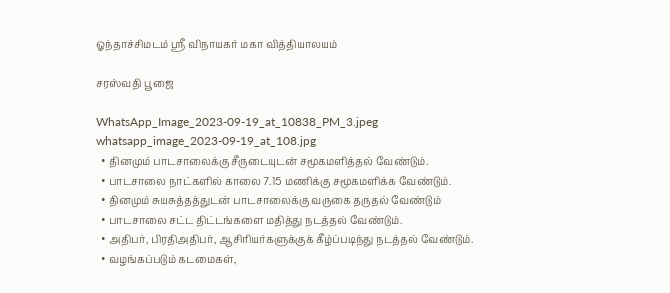ஓந்தாச்சிமடம் ஸ்ரீ விநாயகர் மகா வித்தியாலயம்

சரஸ்வதி பூஜை

WhatsApp_Image_2023-09-19_at_10838_PM_3.jpeg
whatsapp_image_2023-09-19_at_108.jpg
  • தினமும் பாடசாலைக்கு சீருடையுடன் சமூகமளித்தல் வேண்டும்.
  • பாடசாலை நாட்களில் காலை 7.15 மணிக்கு சமூகமளிக்க வேண்டும்.
  • தினமும் சுயசுத்தத்துடன் பாடசாலைக்கு வருகை தருதல் வேண்டும்
  • பாடசாலை சட்ட திட்டங்களை மதித்து நடத்தல் வேண்டும்.
  • அதிபர், பிரதிஅதிபர், ஆசிரியர்களுக்குக் கீழ்ப்படிந்து நடத்தல் வேண்டும்.
  • வழங்கப்படும் கடமைகள்,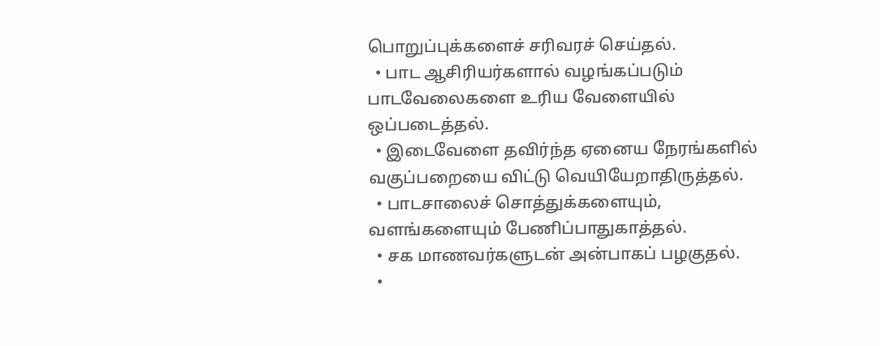பொறுப்புக்களைச் சரிவரச் செய்தல்.
  • பாட ஆசிரியர்களால் வழங்கப்படும் பாடவேலைகளை உரிய வேளையில் ஒப்படைத்தல்.
  • இடைவேளை தவிர்ந்த ஏனைய நேரங்களில் வகுப்பறையை விட்டு வெயியேறாதிருத்தல்.
  • பாடசாலைச் சொத்துக்களையும், வளங்களையும் பேணிப்பாதுகாத்தல்.
  • சக மாணவர்களுடன் அன்பாகப் பழகுதல்.
  •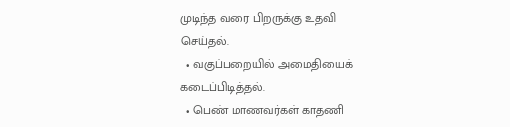முடிந்த வரை பிறருக்கு உதவி செய்தல்.
  • வகுப்பறையில் அமைதியைக் கடைப்பிடித்தல்.
  • பெண் மாணவர்கள் காதணி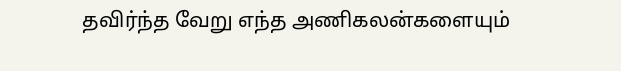தவிர்ந்த வேறு எந்த அணிகலன்களையும்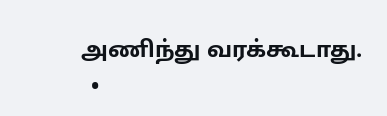அணிந்து வரக்கூடாது.
  •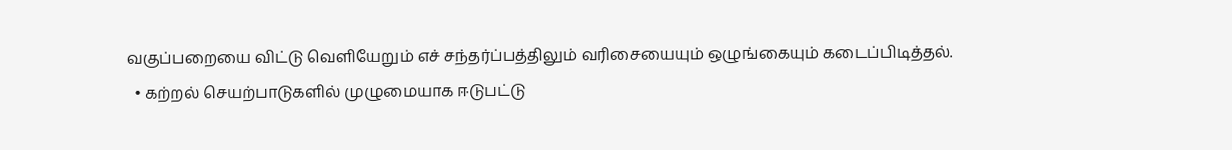வகுப்பறையை விட்டு வெளியேறும் எச் சந்தர்ப்பத்திலும் வரிசையையும் ஒழுங்கையும் கடைப்பிடித்தல்.
  • கற்றல் செயற்பாடுகளில் முழுமையாக ஈடுபட்டு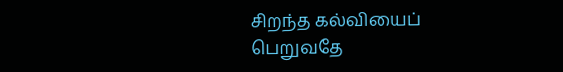சிறந்த கல்வியைப் பெறுவதே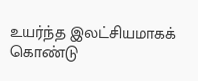உயர்ந்த இலட்சியமாகக் கொண்டு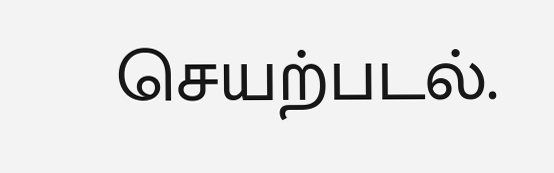செயற்படல்.